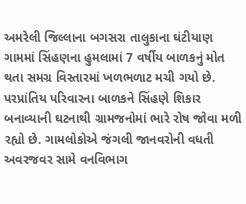અમરેલી જિલ્લાના બગસરા તાલુકાના ઘંટીયાણ ગામમાં સિંહણના હુમલામાં 7 વર્ષીય બાળકનું મોત થતા સમગ્ર વિસ્તારમાં ખળભળાટ મચી ગયો છે. પરપ્રાંતિય પરિવારના બાળકને સિંહણે શિકાર બનાવ્યાની ઘટનાથી ગ્રામજનોમાં ભારે રોષ જોવા મળી રહ્યો છે. ગામલોકોએ જંગલી જાનવરોની વધતી અવરજવર સામે વનવિભાગ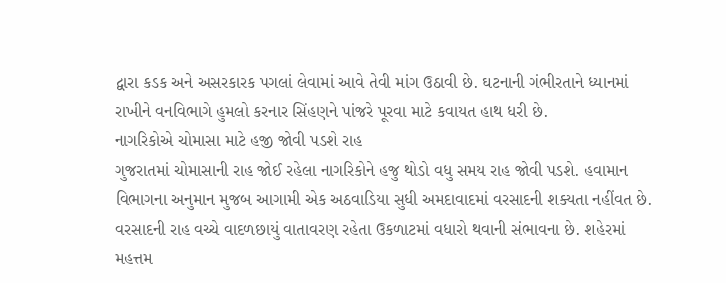દ્વારા કડક અને અસરકારક પગલાં લેવામાં આવે તેવી માંગ ઉઠાવી છે. ઘટનાની ગંભીરતાને ધ્યાનમાં રાખીને વનવિભાગે હુમલો કરનાર સિંહણને પાંજરે પૂરવા માટે કવાયત હાથ ધરી છે.
નાગરિકોએ ચોમાસા માટે હજી જોવી પડશે રાહ
ગુજરાતમાં ચોમાસાની રાહ જોઈ રહેલા નાગરિકોને હજુ થોડો વધુ સમય રાહ જોવી પડશે. હવામાન વિભાગના અનુમાન મુજબ આગામી એક અઠવાડિયા સુધી અમદાવાદમાં વરસાદની શક્યતા નહીંવત છે. વરસાદની રાહ વચ્ચે વાદળછાયું વાતાવરણ રહેતા ઉકળાટમાં વધારો થવાની સંભાવના છે. શહેરમાં મહત્તમ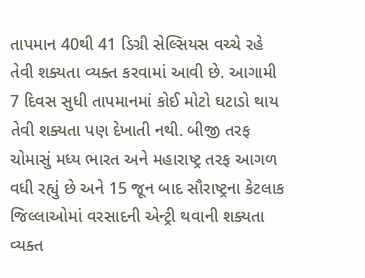તાપમાન 40થી 41 ડિગ્રી સેલ્સિયસ વચ્ચે રહે તેવી શક્યતા વ્યક્ત કરવામાં આવી છે. આગામી 7 દિવસ સુધી તાપમાનમાં કોઈ મોટો ઘટાડો થાય તેવી શક્યતા પણ દેખાતી નથી. બીજી તરફ ચોમાસું મધ્ય ભારત અને મહારાષ્ટ્ર તરફ આગળ વધી રહ્યું છે અને 15 જૂન બાદ સૌરાષ્ટ્રના કેટલાક જિલ્લાઓમાં વરસાદની એન્ટ્રી થવાની શક્યતા વ્યક્ત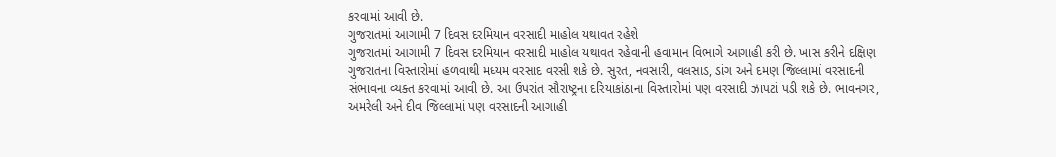કરવામાં આવી છે.
ગુજરાતમાં આગામી 7 દિવસ દરમિયાન વરસાદી માહોલ યથાવત રહેશે
ગુજરાતમાં આગામી 7 દિવસ દરમિયાન વરસાદી માહોલ યથાવત રહેવાની હવામાન વિભાગે આગાહી કરી છે. ખાસ કરીને દક્ષિણ ગુજરાતના વિસ્તારોમાં હળવાથી મધ્યમ વરસાદ વરસી શકે છે. સુરત, નવસારી, વલસાડ, ડાંગ અને દમણ જિલ્લામાં વરસાદની સંભાવના વ્યક્ત કરવામાં આવી છે. આ ઉપરાંત સૌરાષ્ટ્રના દરિયાકાંઠાના વિસ્તારોમાં પણ વરસાદી ઝાપટાં પડી શકે છે. ભાવનગર, અમરેલી અને દીવ જિલ્લામાં પણ વરસાદની આગાહી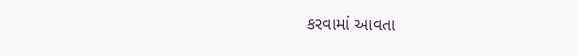કરવામાં આવતા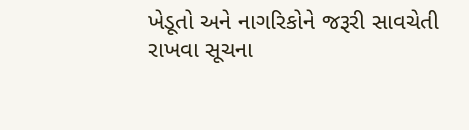ખેડૂતો અને નાગરિકોને જરૂરી સાવચેતી રાખવા સૂચના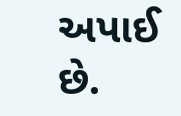અપાઈ છે.